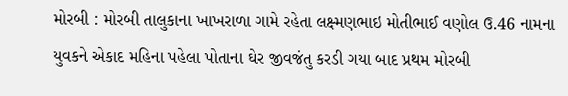મોરબી : મોરબી તાલુકાના ખાખરાળા ગામે રહેતા લક્ષ્મણભાઇ મોતીભાઈ વણોલ ઉ.46 નામના યુવકને એકાદ મહિના પહેલા પોતાના ઘેર જીવજંતુ કરડી ગયા બાદ પ્રથમ મોરબી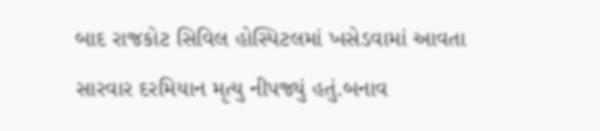બાદ રાજકોટ સિવિલ હોસ્પિટલમાં ખસેડવામાં આવતા સારવાર દરમિયાન મૃત્યુ નીપજ્યું હતું.બનાવ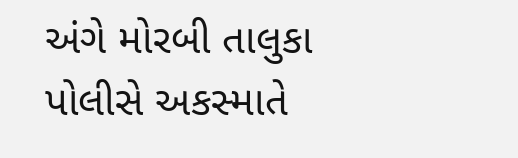અંગે મોરબી તાલુકા પોલીસે અકસ્માતે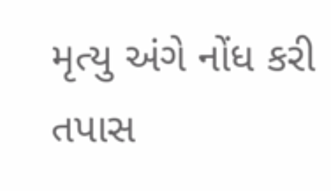મૃત્યુ અંગે નોંધ કરી તપાસ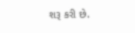શરૂ કરી છે.